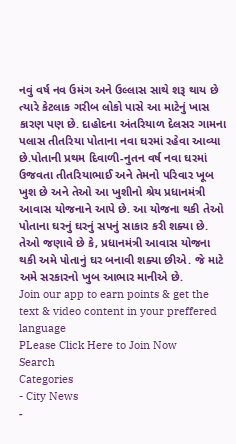નવું વર્ષ નવ ઉમંગ અને ઉલ્લાસ સાથે શરૂ થાય છે ત્યારે કેટલાક ગરીબ લોકો પાસે આ માટેનું ખાસ કારણ પણ છે. દાહોદના અંતરિયાળ દેલસર ગામના પલાસ તીતરિયા પોતાના નવા ઘરમાં રહેવા આવ્યા છે.પોતાની પ્રથમ દિવાળી-નુતન વર્ષ નવા ઘરમાં ઉજવતા તીતરિયાભાઈ અને તેમનો પરિવાર ખૂબ ખુશ છે અને તેઓ આ ખુશીનો શ્રેય પ્રધાનમંત્રી આવાસ યોજનાને આપે છે. આ યોજના થકી તેઓ પોતાના ઘરનું ઘરનું સપનું સાકાર કરી શક્યા છે. તેઓ જણાવે છે કે, પ્રધાનમંત્રી આવાસ યોજના થકી અમે પોતાનું ઘર બનાવી શક્યા છીએ. જે માટે અમે સરકારનો ખુબ આભાર માનીએ છે.
Join our app to earn points & get the text & video content in your preffered language
PLease Click Here to Join Now
Search
Categories
- City News
-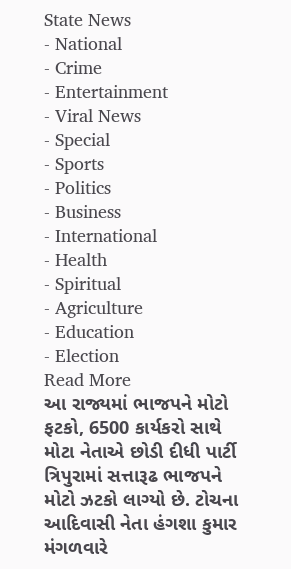State News
- National
- Crime
- Entertainment
- Viral News
- Special
- Sports
- Politics
- Business
- International
- Health
- Spiritual
- Agriculture
- Education
- Election
Read More
આ રાજ્યમાં ભાજપને મોટો ફટકો, 6500 કાર્યકરો સાથે મોટા નેતાએ છોડી દીધી પાર્ટી
ત્રિપુરામાં સત્તારૂઢ ભાજપને મોટો ઝટકો લાગ્યો છે. ટોચના આદિવાસી નેતા હંગશા કુમાર મંગળવારે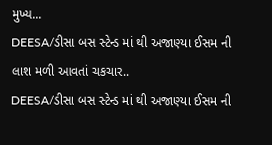મુખ્ય...
DEESA/ડીસા બસ સ્ટેન્ડ માં થી અજાણ્યા ઈસમ ની લાશ મળી આવતાં ચકચાર..
DEESA/ડીસા બસ સ્ટેન્ડ માં થી અજાણ્યા ઈસમ ની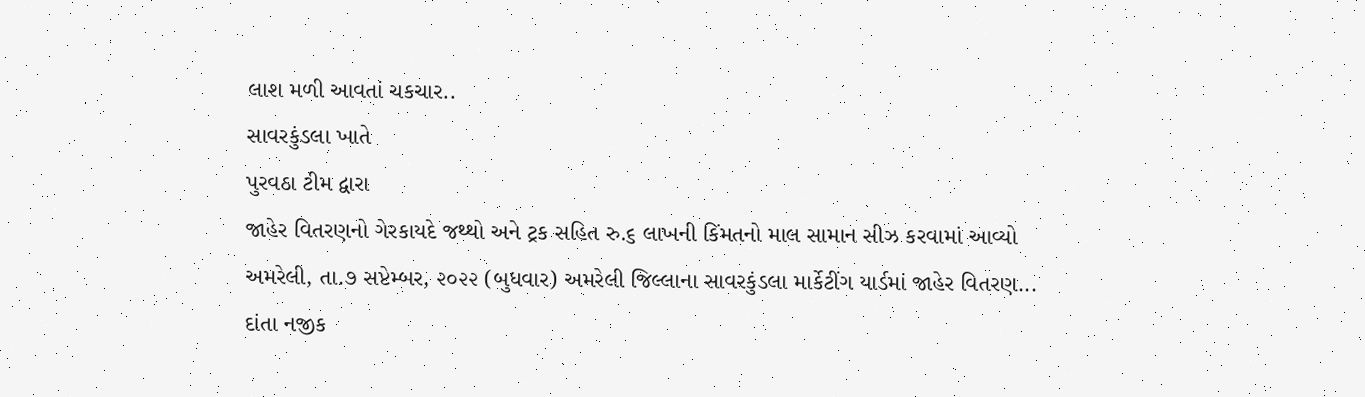લાશ મળી આવતાં ચકચાર..
સાવરકુંડલા ખાતે
પુરવઠા ટીમ દ્વારા
જાહેર વિતરણનો ગેરકાયદે જથ્થો અને ટ્રક સહિત રુ.૬ લાખની કિંમતનો માલ સામાન સીઝ કરવામાં આવ્યો
અમરેલી, તા.૭ સપ્ટેમ્બર, ૨૦૨૨ (બુધવાર) અમરેલી જિલ્લાના સાવરકુંડલા માર્કેટીંગ યાર્ડમાં જાહેર વિતરણ...
દાંતા નજીક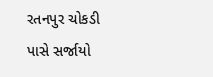રતનપુર ચોકડી પાસે સર્જાયો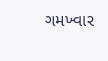ગમખ્વાર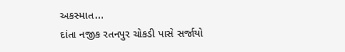અકસ્માત...
દાંતા નજીક રતનપુર ચોકડી પાસે સર્જાયો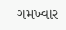ગમખ્વાર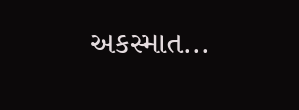અકસ્માત...